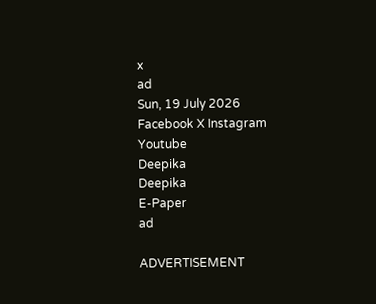x
ad
Sun, 19 July 2026
Facebook X Instagram Youtube
Deepika
Deepika
E-Paper
ad

ADVERTISEMENT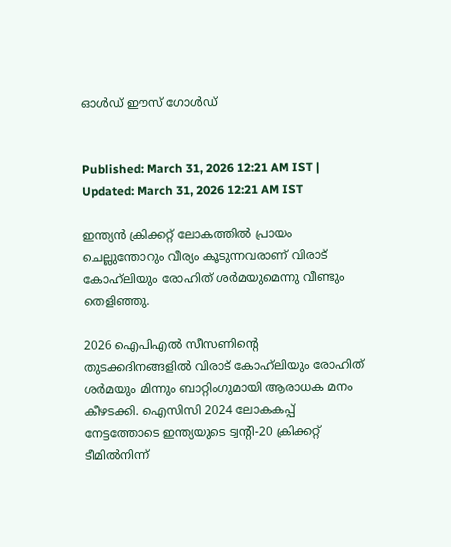ഓള്‍ഡ് ഈസ് ഗോള്‍ഡ്


Published: March 31, 2026 12:21 AM IST | Updated: March 31, 2026 12:21 AM IST

ഇന്ത്യന്‍ ക്രിക്കറ്റ് ലോകത്തില്‍ പ്രായം ചെല്ലുന്തോറും വീര്യം കൂടുന്നവരാണ് വിരാട് കോഹ്‌ലിയും രോഹിത് ശര്‍മയുമെന്നു വീണ്ടും തെളിഞ്ഞു.

2026 ഐപിഎല്‍ സീസണിന്‍റെ തുടക്കദിനങ്ങളില്‍ വിരാട് കോഹ്‌ലിയും രോഹിത് ശര്‍മയും മിന്നും ബാറ്റിംഗുമായി ആരാധക മനം കീഴടക്കി. ഐസിസി 2024 ലോകകപ്പ് നേട്ടത്തോടെ ഇന്ത്യയുടെ ട്വന്‍റി-20 ക്രിക്കറ്റ് ടീമില്‍നിന്ന്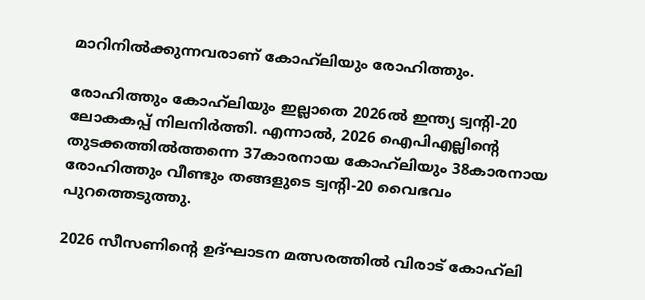മാറിനില്‍ക്കുന്നവരാണ് കോഹ്‌ലിയും രോഹിത്തും.

രോഹിത്തും കോഹ്‌ലിയും ഇല്ലാതെ 2026ല്‍ ഇന്ത്യ ട്വന്‍റി-20 ലോകകപ്പ് നിലനിര്‍ത്തി. എന്നാല്‍, 2026 ഐപിഎല്ലിന്‍റെ തുടക്കത്തില്‍ത്തന്നെ 37കാരനായ കോഹ്‌ലിയും 38കാരനായ രോഹിത്തും വീണ്ടും തങ്ങളുടെ ട്വന്‍റി-20 വൈഭവം പുറത്തെടുത്തു.

2026 സീസണിന്‍റെ ഉദ്ഘാടന മത്സരത്തില്‍ വിരാട് കോഹ്‌ലി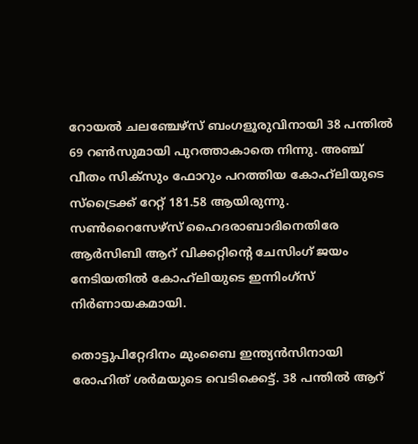റോയല്‍ ചലഞ്ചേഴ്‌സ് ബംഗളൂരുവിനായി 38 പന്തില്‍ 69 റണ്‍സുമായി പുറത്താകാതെ നിന്നു. അഞ്ച് വീതം സിക്‌സും ഫോറും പറത്തിയ കോഹ്‌ലിയുടെ സ്‌ട്രൈക്ക് റേറ്റ് 181.58 ആയിരുന്നു. സണ്‍റൈസേഴ്‌സ് ഹൈദരാബാദിനെതിരേ ആര്‍സിബി ആറ് വിക്കറ്റിന്‍റെ ചേസിംഗ് ജയം നേടിയതില്‍ കോഹ്‌ലിയുടെ ഇന്നിംഗ്‌സ് നിര്‍ണായകമായി.

തൊട്ടുപിറ്റേദിനം മുംബൈ ഇന്ത്യന്‍സിനായി രോഹിത് ശര്‍മയുടെ വെടിക്കെട്ട്. 38 പന്തില്‍ ആറ്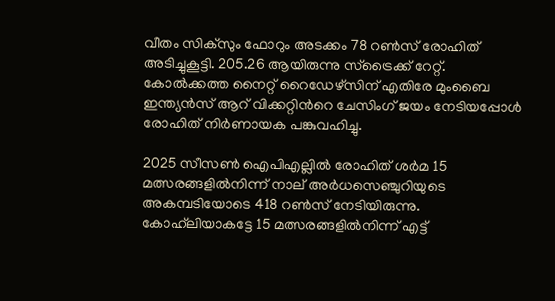വീതം സിക്‌സും ഫോറും അടക്കം 78 റണ്‍സ് രോഹിത് അടിച്ചുകൂട്ടി. 205.26 ആയിരുന്നു സ്‌ട്രൈക്ക് റേറ്റ്. കോല്‍ക്കത്ത നൈറ്റ് റൈഡേഴ്‌സിന് എതിരേ മുംബൈ ഇന്ത്യന്‍സ് ആറ് വിക്കറ്റിന്‍റെ ചേസിംഗ് ജയം നേടിയപ്പോള്‍ രോഹിത് നിര്‍ണായക പങ്കുവഹിച്ചു.

2025 സീസണ്‍ ഐപിഎല്ലില്‍ രോഹിത് ശര്‍മ 15 മത്സരങ്ങളില്‍നിന്ന് നാല് അര്‍ധസെഞ്ചുറിയുടെ അകമ്പടിയോടെ 418 റണ്‍സ് നേടിയിരുന്നു. കോഹ്‌ലിയാകട്ടേ 15 മത്സരങ്ങളില്‍നിന്ന് എട്ട്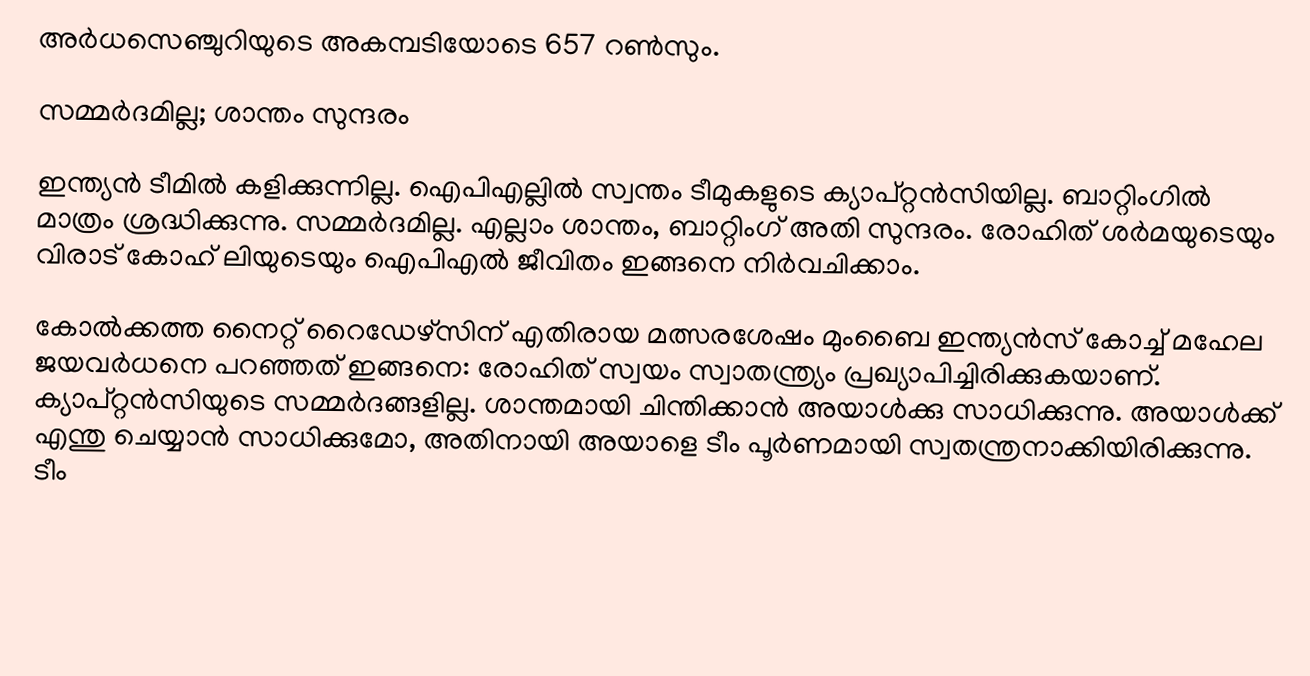അര്‍ധസെഞ്ചുറിയുടെ അകമ്പടിയോടെ 657 റണ്‍സും.

സമ്മര്‍ദമില്ല; ശാന്തം സുന്ദരം

ഇന്ത്യന്‍ ടീമില്‍ കളിക്കുന്നില്ല. ഐപിഎല്ലില്‍ സ്വന്തം ടീമുകളുടെ ക്യാപ്റ്റന്‍സിയില്ല. ബാറ്റിംഗില്‍ മാത്രം ശ്രദ്ധിക്കുന്നു. സമ്മര്‍ദമില്ല. എല്ലാം ശാന്തം, ബാറ്റിംഗ് അതി സുന്ദരം. രോഹിത് ശര്‍മയുടെയും വിരാട് കോഹ് ലിയുടെയും ഐപിഎല്‍ ജീവിതം ഇങ്ങനെ നിര്‍വചിക്കാം.

കോല്‍ക്കത്ത നൈറ്റ് റൈഡേഴ്‌സിന് എതിരായ മത്സരശേഷം മുംബൈ ഇന്ത്യന്‍സ് കോച്ച് മഹേല ജയവര്‍ധനെ പറഞ്ഞത് ഇങ്ങനെ: രോഹിത് സ്വയം സ്വാതന്ത്ര്യം പ്രഖ്യാപിച്ചിരിക്കുകയാണ്. ക്യാപ്റ്റന്‍സിയുടെ സമ്മര്‍ദങ്ങളില്ല. ശാന്തമായി ചിന്തിക്കാന്‍ അയാള്‍ക്കു സാധിക്കുന്നു. അയാള്‍ക്ക് എന്തു ചെയ്യാന്‍ സാധിക്കുമോ, അതിനായി അയാളെ ടീം പൂര്‍ണമായി സ്വതന്ത്രനാക്കിയിരിക്കുന്നു. ടീം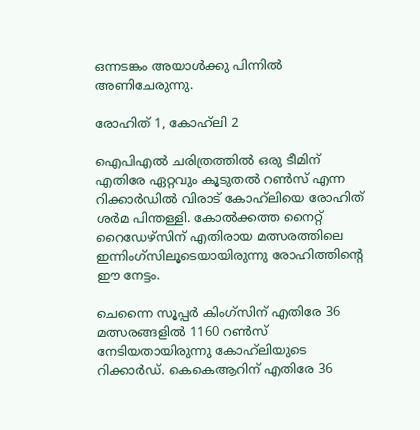ഒന്നടങ്കം അയാള്‍ക്കു പിന്നില്‍ അണിചേരുന്നു.

രോഹിത് 1, കോഹ്‌ലി 2

ഐപിഎല്‍ ചരിത്രത്തില്‍ ഒരു ടീമിന് എതിരേ ഏറ്റവും കൂടുതല്‍ റണ്‍സ് എന്ന റിക്കാര്‍ഡില്‍ വിരാട് കോഹ്‌ലിയെ രോഹിത് ശര്‍മ പിന്തള്ളി. കോല്‍ക്കത്ത നൈറ്റ് റൈഡേഴ്‌സിന് എതിരായ മത്സരത്തിലെ ഇന്നിംഗ്‌സിലൂടെയായിരുന്നു രോഹിത്തിന്‍റെ ഈ നേട്ടം.

ചെന്നൈ സൂപ്പര്‍ കിംഗ്‌സിന് എതിരേ 36 മത്സരങ്ങളില്‍ 1160 റണ്‍സ് നേടിയതായിരുന്നു കോഹ്‌ലിയുടെ റിക്കാര്‍ഡ്. കെകെആറിന് എതിരേ 36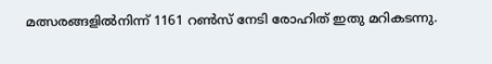മത്സരങ്ങളില്‍നിന്ന് 1161 റണ്‍സ് നേടി രോഹിത് ഇതു മറികടന്നു.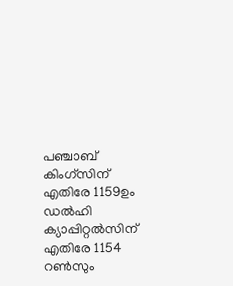പഞ്ചാബ് കിംഗ്‌സിന് എതിരേ 1159ഉം ഡല്‍ഹി ക്യാപ്പിറ്റല്‍സിന് എതിരേ 1154 റണ്‍സും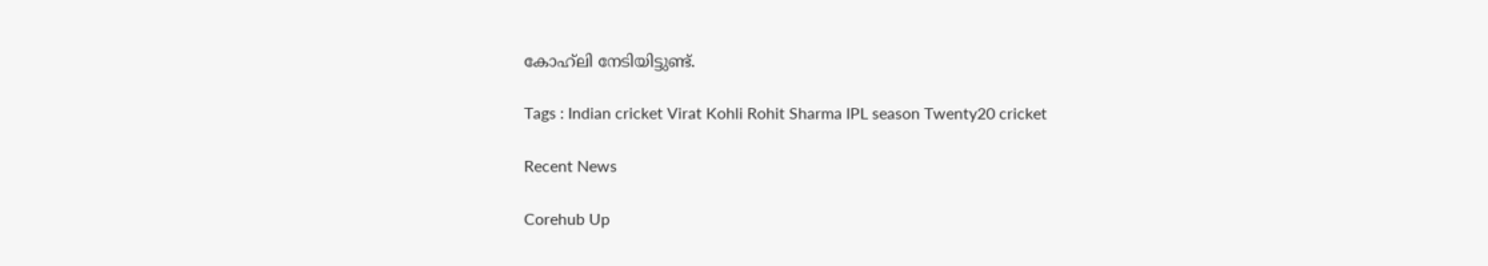കോഹ്‌ലി നേടിയിട്ടുണ്ട്.

Tags : Indian cricket Virat Kohli Rohit Sharma IPL season Twenty20 cricket

Recent News

Corehub Up